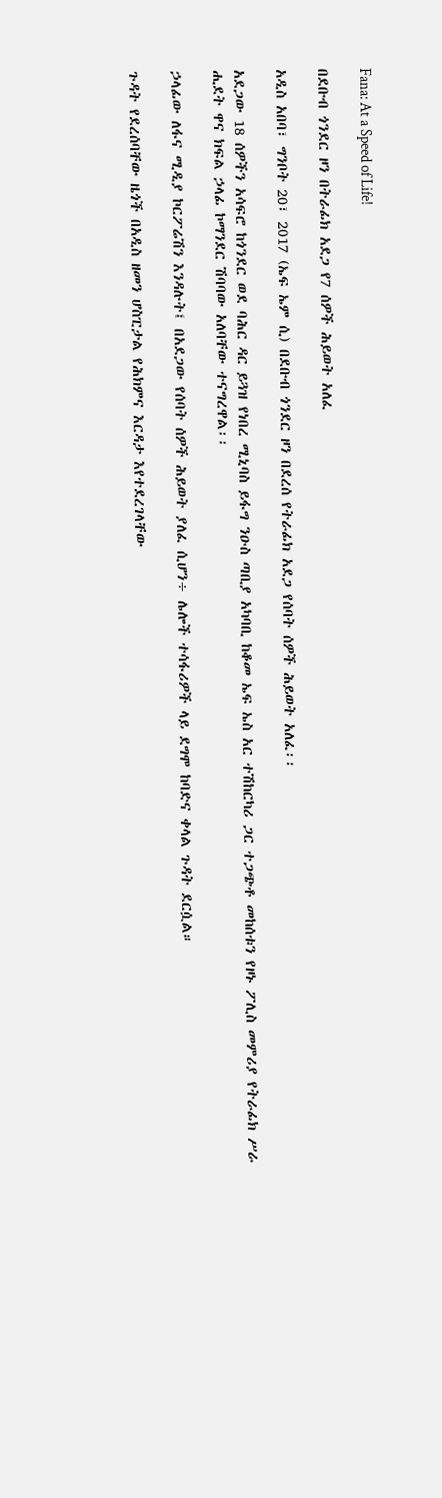Fana: At a Speed of Life!

በደቡብ ጎንደር ዞን በትራፊክ አደጋ የ7 ሰዎች ሕይወት አለፈ

አዲስ አበባ፣ ግንቦት 20፣ 2017 (ኤፍ ኤም ሲ) በደቡብ ጎንደር ዞን በደረሰ የትራፊክ አደጋ የሰባት ሰዎች ሕይወት አለፈ፡፡

አደጋው 18 ሰዎችን አሳፍሮ ከጎንደር ወደ ባሕር ዳር ይጓዝ የነበረ ሚኒባስ ይፋግ ንዑስ ጣቢያ አካባቢ ከቆመ ኤፍ ኤስ አር ተሽከርካሪ ጋር ተጋጭቶ መከሰቱን የዞኑ ፖሊስ መምሪያ የትራፊክ ሥራ ሒደት ዋና ክፍል ኃላፊ ኮማንደር ሽባባው አለባቸው ተናግረዋል፡፡

ኃላፊው ለፋና ሚዲያ ኮርፖሬሽን እንዳሉት፤ በአደጋው የሰባት ሰዎች ሕይወት ያለፈ ሲሆን÷ ሌሎች ተሳፋሪዎች ላይ ደግሞ ከባድና ቀላል ጉዳት ደርሷል።

ጉዳት የደረሰባቸው ዜጎች በአዲስ ዘመን ሆስፒታል የሕክምና እርዳታ እየተደረገላቸው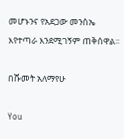መሆኑንና የአደጋው መንስኤ እየተጣራ እንደሚገኝም ጠቅሰዋል፡፡

በሹመት አለማየሁ

You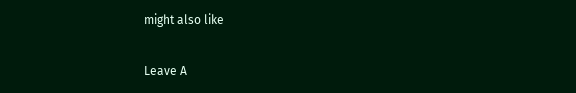might also like

Leave A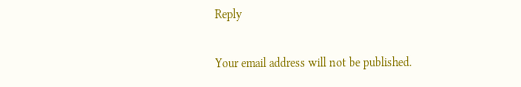Reply

Your email address will not be published.